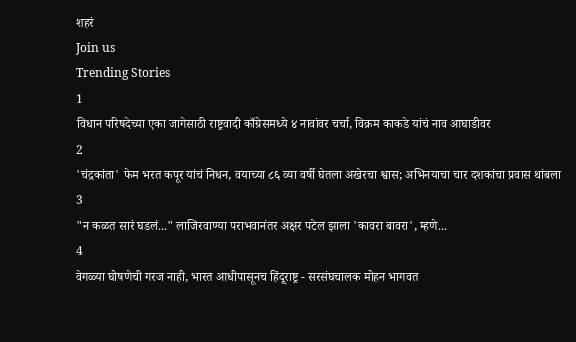शहरं
Join us
Trending Stories
1
विधान परिषदेच्या एका जागेसाठी राष्ट्रवादी काँग्रेसमध्ये ४ नावांवर चर्चा, विक्रम काकडे यांचं नाव आघाडीवर
2
'चंद्रकांता' फेम भरत कपूर यांचं निधन, वयाच्या ८६ व्या वर्षी घेतला अखेरचा श्वास; अभिनयाचा चार दशकांचा प्रवास थांबला
3
"न कळत सारं घडलं..." लाजिरवाण्या पराभवानंतर अक्षर पटेल झाला 'कावरा बावरा', म्हणे...
4
वेगळ्या घोषणेची गरज नाही, भारत आधीपासूनच हिंदूराष्ट्र - सरसंघचालक मोहन भागवत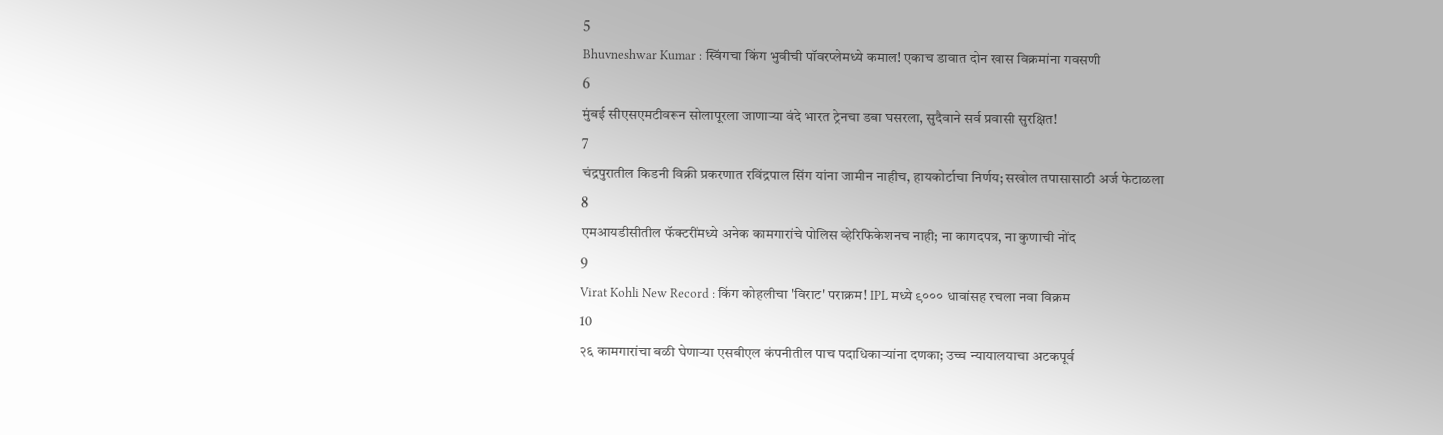5
Bhuvneshwar Kumar : स्विंगचा किंग भुवीची पॉवरप्लेमध्ये कमाल! एकाच डावात दोन खास विक्रमांना गवसणी
6
मुंबई सीएसएमटीवरून सोलापूरला जाणाऱ्या वंदे भारत ट्रेनचा डबा घसरला, सुदैवाने सर्व प्रवासी सुरक्षित!
7
चंद्रपुरातील किडनी विक्री प्रकरणात रविंद्रपाल सिंग यांना जामीन नाहीच, हायकोर्टाचा निर्णय; सखोल तपासासाठी अर्ज फेटाळला
8
एमआयडीसीतील फॅक्टरींमध्ये अनेक कामगारांचे पोलिस व्हेरिफिकेशनच नाही; ना कागदपत्र, ना कुणाची नोंद
9
Virat Kohli New Record : किंग कोहलीचा 'विराट' पराक्रम! IPL मध्ये ९००० धावांसह रचला नवा विक्रम
10
२६ कामगारांचा बळी घेणाऱ्या एसबीएल कंपनीतील पाच पदाधिकाऱ्यांना दणका; उच्च न्यायालयाचा अटकपूर्व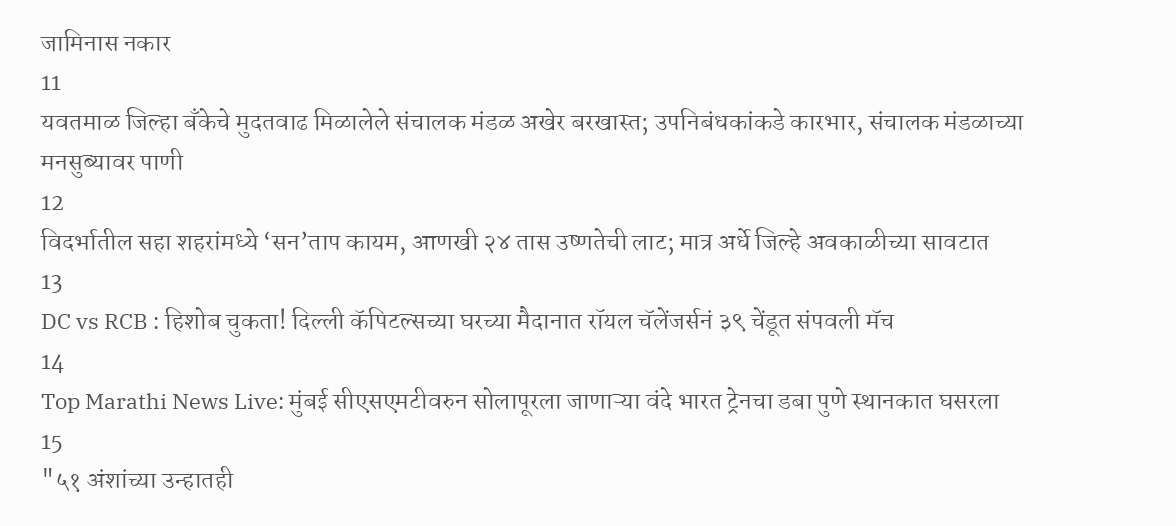जामिनास नकार
11
यवतमाळ जिल्हा बँकेचे मुदतवाढ मिळालेले संचालक मंडळ अखेर बरखास्त; उपनिबंधकांकडे कारभार, संचालक मंडळाच्या मनसुब्यावर पाणी
12
विदर्भातील सहा शहरांमध्ये ‘सन’ताप कायम, आणखी २४ तास उष्णतेची लाट; मात्र अर्धे जिल्हे अवकाळीच्या सावटात
13
DC vs RCB : हिशोब चुकता! दिल्ली कॅपिटल्सच्या घरच्या मैदानात रॉयल चॅलेंजर्सनं ३९ चेंडूत संपवली मॅच
14
Top Marathi News Live: मुंबई सीएसएमटीवरुन सोलापूरला जाणाऱ्या वंदे भारत ट्रेनचा डबा पुणे स्थानकात घसरला
15
"५१ अंशांच्या उन्हातही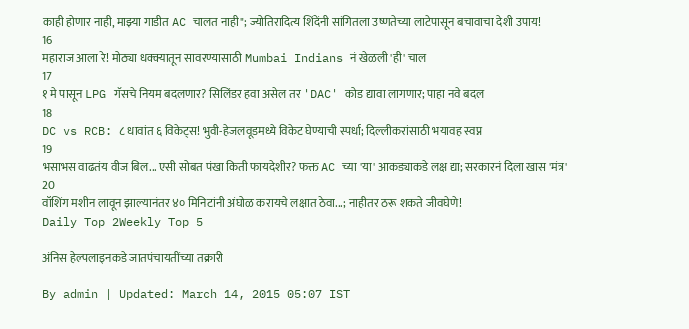काही होणार नाही, माझ्या गाडीत AC चालत नाही"; ज्योतिरादित्य शिंदेंनी सांगितला उष्णतेच्या लाटेपासून बचावाचा देशी उपाय!
16
महाराज आला रे! मोठ्या धक्क्यातून सावरण्यासाठी Mumbai Indians नं खेळली 'ही' चाल
17
१ मे पासून LPG गॅसचे नियम बदलणार? सिलिंडर हवा असेल तर 'DAC' कोड द्यावा लागणार; पाहा नवे बदल
18
DC vs RCB: ८ धावांत ६ विकेट्स! भुवी-हेजलवूडमध्ये विकेट घेण्याची स्पर्धा; दिल्लीकरांसाठी भयावह स्वप्न
19
भसाभस वाढतंय वीज बिल... एसी सोबत पंखा किती फायदेशीर? फक्त AC च्या 'या' आकड्याकडे लक्ष द्या; सरकारनं दिला खास 'मंत्र'
20
वॉशिंग मशीन लावून झाल्यानंतर ४० मिनिटांनी अंघोळ करायचे लक्षात ठेवा...; नाहीतर ठरू शकते जीवघेणे!
Daily Top 2Weekly Top 5

अंनिस हेल्पलाइनकडे जातपंचायतींच्या तक्रारी

By admin | Updated: March 14, 2015 05:07 IST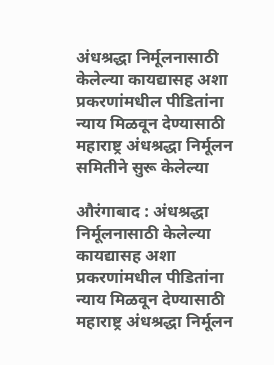अंधश्रद्धा निर्मूलनासाठी केलेल्या कायद्यासह अशा प्रकरणांमधील पीडितांना न्याय मिळवून देण्यासाठी महाराष्ट्र अंधश्रद्धा निर्मूलन समितीने सुरू केलेल्या

औरंगाबाद : अंधश्रद्धा निर्मूलनासाठी केलेल्या कायद्यासह अशा प्रकरणांमधील पीडितांना न्याय मिळवून देण्यासाठी महाराष्ट्र अंधश्रद्धा निर्मूलन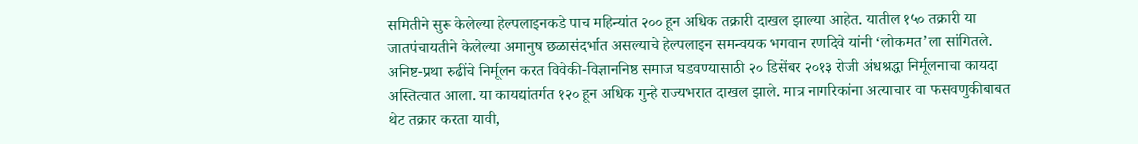समितीने सुरू केलेल्या हेल्पलाइनकडे पाच महिन्यांत २०० हून अधिक तक्रारी दाखल झाल्या आहेत. यातील १५० तक्रारी या जातपंचायतीने केलेल्या अमानुष छळासंदर्भात असल्याचे हेल्पलाइन समन्वयक भगवान रणदिवे यांनी ‘लोकमत’ला सांगितले. अनिष्ट-प्रथा रुढींचे निर्मूलन करत विवेकी-विज्ञाननिष्ठ समाज घडवण्यासाठी २० डिसेंबर २०१३ रोजी अंधश्रद्धा निर्मूलनाचा कायदा अस्तित्वात आला. या कायद्यांतर्गत १२० हून अधिक गुन्हे राज्यभरात दाखल झाले. मात्र नागरिकांना अत्याचार वा फसवणुकीबाबत थेट तक्रार करता यावी,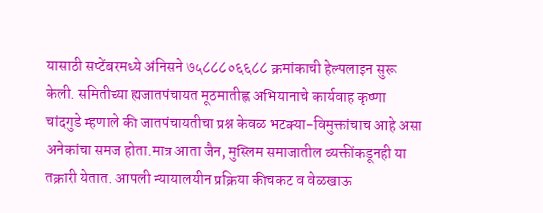यासाठी सप्टेंबरमध्ये अंनिसने ७५८८८०६६८८ क्रमांकाची हेल्पलाइन सुरू केली. समितीच्या ह्यजातपंचायत मूठमातीह्ण अभियानाचे कार्यवाह कृष्णा चांदगुडे म्हणाले की जातपंचायतीचा प्रश्न केवळ भटक्या-विमुक्तांचाच आहे असा अनेकांचा समज होता.मात्र आता जैन, मुस्लिम समाजातील व्यक्तींकडूनही या तक्रारी येतात. आपली न्यायालयीन प्रक्रिया कीचकट व वेळखाऊ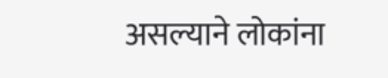असल्याने लोकांना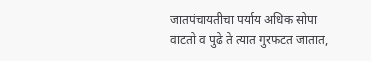जातपंचायतीचा पर्याय अधिक सोपा वाटतो व पुढे ते त्यात गुरफटत जातात,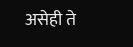असेही ते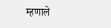म्हणाले